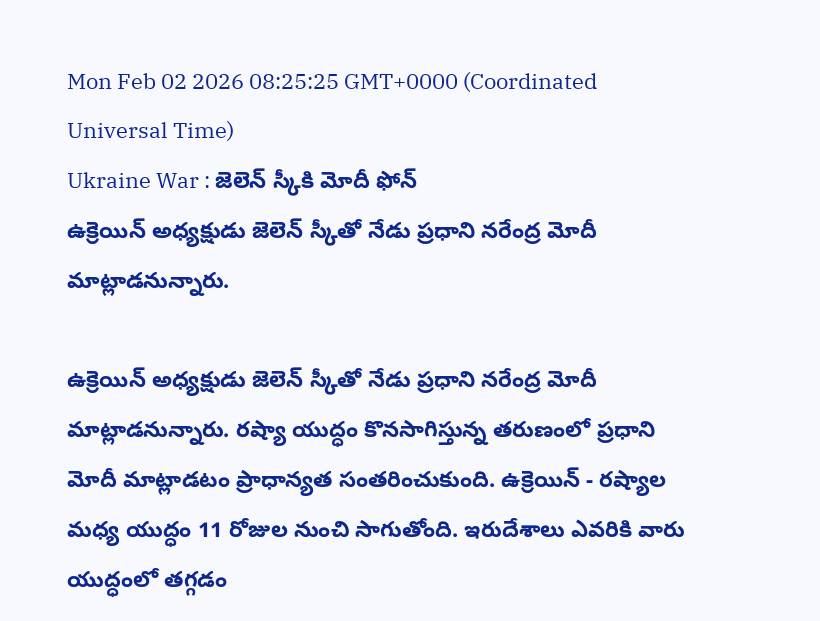Mon Feb 02 2026 08:25:25 GMT+0000 (Coordinated Universal Time)
Ukraine War : జెలెన్ స్కీకి మోదీ ఫోన్
ఉక్రెయిన్ అధ్యక్షుడు జెలెన్ స్కీతో నేడు ప్రధాని నరేంద్ర మోదీ మాట్లాడనున్నారు.

ఉక్రెయిన్ అధ్యక్షుడు జెలెన్ స్కీతో నేడు ప్రధాని నరేంద్ర మోదీ మాట్లాడనున్నారు. రష్యా యుద్ధం కొనసాగిస్తున్న తరుణంలో ప్రధాని మోదీ మాట్లాడటం ప్రాధాన్యత సంతరించుకుంది. ఉక్రెయిన్ - రష్యాల మధ్య యుద్ధం 11 రోజుల నుంచి సాగుతోంది. ఇరుదేశాలు ఎవరికి వారు యుద్ధంలో తగ్గడం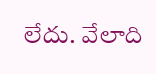లేదు. వేలాది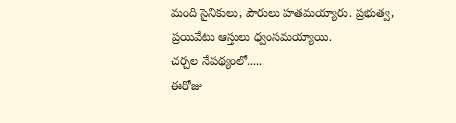మంది సైనికులు, పౌరులు హతమయ్యారు. ప్రభుత్వ, ప్రయివేటు ఆస్తులు ధ్వంసమయ్యాయి.
చర్చల నేపథ్యంలో.....
ఈరోజు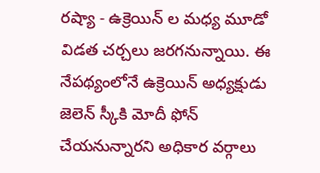రష్యా - ఉక్రెయిన్ ల మధ్య మూడో విడత చర్చలు జరగనున్నాయి. ఈ నేపథ్యంలోనే ఉక్రెయిన్ అధ్యక్షుడు జెలెన్ స్కీకి మోదీ ఫోన్ చేయనున్నారని అధికార వర్గాలు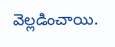వెల్లడించాయి.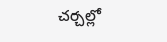చర్చల్లో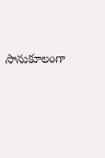సానుకూలంగా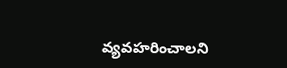వ్యవహరించాలని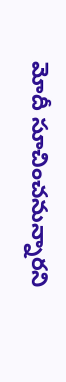మోదీ సూచించనున్నారని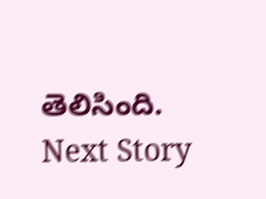తెలిసింది.
Next Story